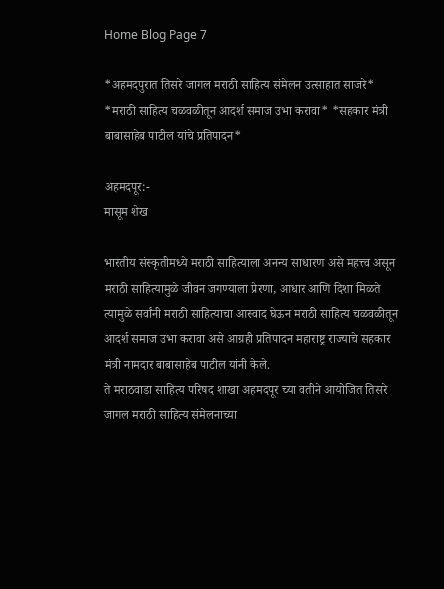Home Blog Page 7

*अहमदपुरात तिसरे जागल मराठी साहित्य संमेलन उत्साहात साजरे* *मराठी साहित्य चळवळीतून आदर्श समाज उभा करावा* *सहकार मंत्री बाबासाहेब पाटील यांचे प्रतिपादन*

अहमदपूर:-
मासूम शेख

भारतीय संस्कृतीमध्ये मराठी साहित्याला अनन्य साधारण असे महत्त्व असून मराठी साहित्यामुळे जीवन जगण्याला प्रेरणा, आधार आणि दिशा मिळते त्यामुळे सर्वांनी मराठी साहित्याचा आस्वाद घेऊन मराठी साहित्य चळवळीतून आदर्श समाज उभा करावा असे आग्रही प्रतिपादन महाराष्ट्र राज्याचे सहकार मंत्री नामदार बाबासाहेब पाटील यांनी केले.
ते मराठवाडा साहित्य परिषद शाखा अहमदपूर च्या वतीने आयोजित तिसरे जागल मराठी साहित्य संमेलनाच्या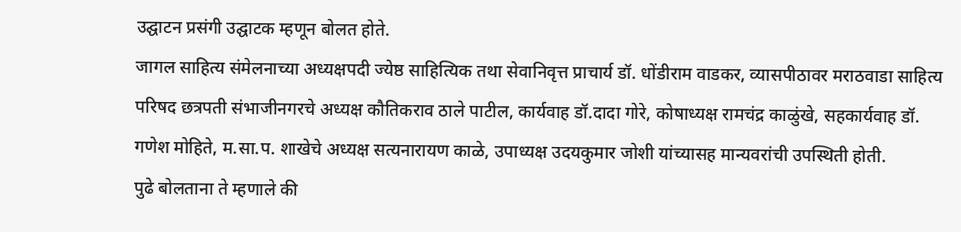उद्घाटन प्रसंगी उद्घाटक म्हणून बोलत होते.
जागल साहित्य संमेलनाच्या अध्यक्षपदी ज्येष्ठ साहित्यिक तथा सेवानिवृत्त प्राचार्य डॉ. धोंडीराम वाडकर, व्यासपीठावर मराठवाडा साहित्य परिषद छत्रपती संभाजीनगरचे अध्यक्ष कौतिकराव ठाले पाटील, कार्यवाह डॉ.दादा गोरे, कोषाध्यक्ष रामचंद्र काळुंखे, सहकार्यवाह डॉ. गणेश मोहिते, म.सा.प. शाखेचे अध्यक्ष सत्यनारायण काळे, उपाध्यक्ष उदयकुमार जोशी यांच्यासह मान्यवरांची उपस्थिती होती.
पुढे बोलताना ते म्हणाले की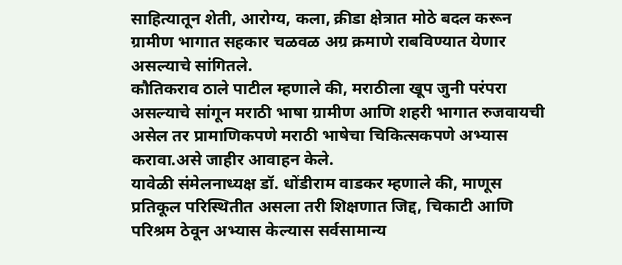साहित्यातून शेती, आरोग्य, कला, क्रीडा क्षेत्रात मोठे बदल करून ग्रामीण भागात सहकार चळवळ अग्र क्रमाणे राबविण्यात येणार असल्याचे सांगितले.
कौतिकराव ठाले पाटील म्हणाले की, मराठीला खूप जुनी परंपरा असल्याचे सांगून मराठी भाषा ग्रामीण आणि शहरी भागात रुजवायची असेल तर प्रामाणिकपणे मराठी भाषेचा चिकित्सकपणे अभ्यास करावा.असे जाहीर आवाहन केले.
यावेळी संमेलनाध्यक्ष डॉ. धोंडीराम वाडकर म्हणाले की, माणूस प्रतिकूल परिस्थितीत असला तरी शिक्षणात जिद्द, चिकाटी आणि परिश्रम ठेवून अभ्यास केल्यास सर्वसामान्य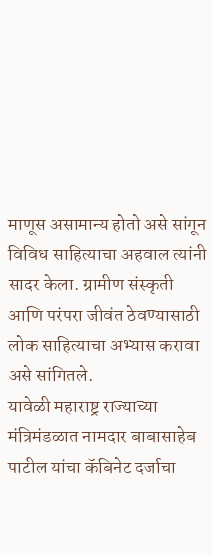माणूस असामान्य होतो असे सांगून विविध साहित्याचा अहवाल त्यांनी सादर केला. ग्रामीण संस्कृती आणि परंपरा जीवंत ठेवण्यासाठी लोक साहित्याचा अभ्यास करावा असे सांगितले.
यावेळी महाराष्ट्र राज्याच्या मंत्रिमंडळात नामदार बाबासाहेब पाटील यांचा कॅबिनेट दर्जाचा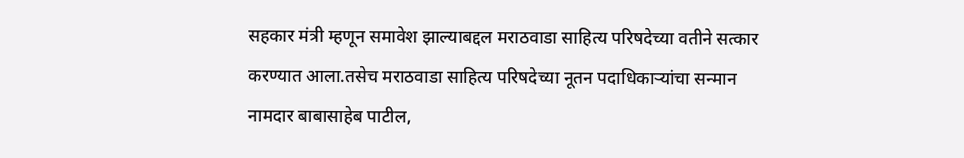सहकार मंत्री म्हणून समावेश झाल्याबद्दल मराठवाडा साहित्य परिषदेच्या वतीने सत्कार करण्यात आला.तसेच मराठवाडा साहित्य परिषदेच्या नूतन पदाधिकाऱ्यांचा सन्मान नामदार बाबासाहेब पाटील,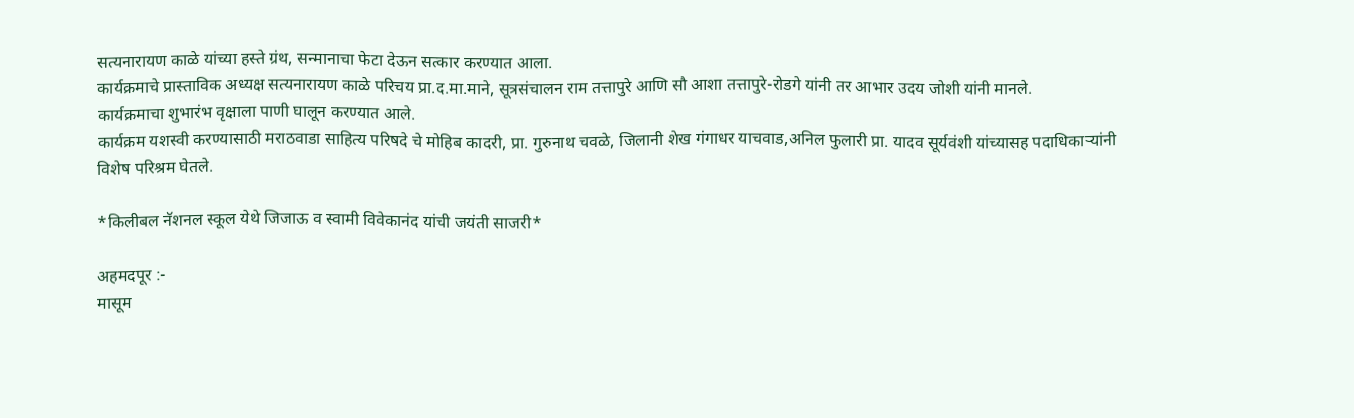सत्यनारायण काळे यांच्या हस्ते ग्रंथ, सन्मानाचा फेटा देऊन सत्कार करण्यात आला.
कार्यक्रमाचे प्रास्ताविक अध्यक्ष सत्यनारायण काळे परिचय प्रा.द.मा.माने, सूत्रसंचालन राम तत्तापुरे आणि सौ आशा तत्तापुरे-रोडगे यांनी तर आभार उदय जोशी यांनी मानले.
कार्यक्रमाचा शुभारंभ वृक्षाला पाणी घालून करण्यात आले.
कार्यक्रम यशस्वी करण्यासाठी मराठवाडा साहित्य परिषदे चे मोहिब कादरी, प्रा. गुरुनाथ चवळे, जिलानी शेख गंगाधर याचवाड,अनिल फुलारी प्रा. यादव सूर्यवंशी यांच्यासह पदाधिकाऱ्यांनी विशेष परिश्रम घेतले.

*किलीबल नॅशनल स्कूल येथे जिजाऊ व स्वामी विवेकानंद यांची जयंती साजरी*

अहमदपूर :-
मासूम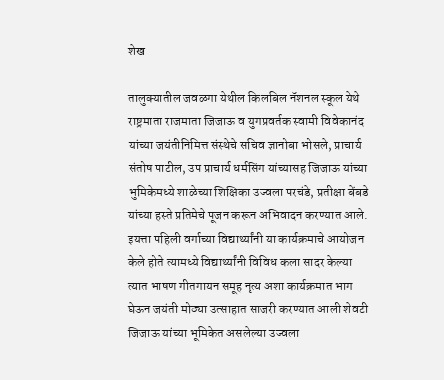शेख

तालुक्यातील जवळगा येथील किलबिल नॅशनल स्कूल येथे राष्ट्रमाता राजमाता जिजाऊ व युगप्रवर्तक स्वामी विवेकानंद यांच्या जयंतीनिमित्त संस्थेचे सचिव ज्ञानोबा भोसले, प्राचार्य संतोष पाटील, उप प्राचार्य धर्मसिंग यांच्यासह जिजाऊ यांच्या भुमिकेमध्ये शाळेच्या शिक्षिका उज्वला परचंडे, प्रतीक्षा बेंबडे यांच्या हस्ते प्रतिमेचे पूजन करून अभिवादन करण्यात आले.
इयत्ता पहिली वर्गाच्या विद्यार्थ्यांनी या कार्यक्रमाचे आयोजन केले होते त्यामध्ये विद्यार्थ्यांनी विविध कला सादर केल्या त्यात भाषण गीतगायन समूह नृत्य अशा कार्यक्रमात भाग घेऊन जयंती मोठ्या उत्साहात साजरी करण्यात आली शेवटी जिजाऊ यांच्या भूमिकेत असलेल्या उज्वला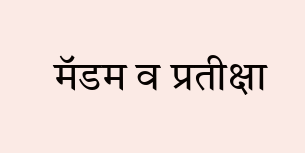मॅडम व प्रतीक्षा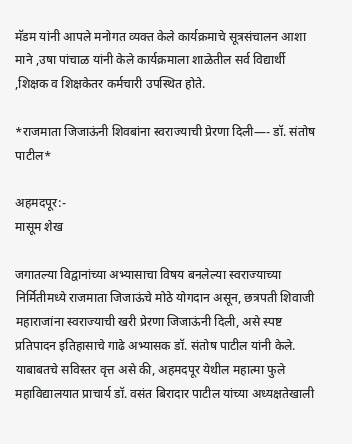मॅडम यांनी आपले मनोगत व्यक्त केले कार्यक्रमाचे सूत्रसंचालन आशा माने ,उषा पांचाळ यांनी केले कार्यक्रमाला शाळेतील सर्व विद्यार्थी ,शिक्षक व शिक्षकेतर कर्मचारी उपस्थित होते.

*राजमाता जिजाऊंनी शिवबांना स्वराज्याची प्रेरणा दिली—- डॉ. संतोष पाटील*

अहमदपूर:-
मासूम शेख

जगातल्या विद्वानांच्या अभ्यासाचा विषय बनलेल्या स्वराज्याच्या निर्मितीमध्ये राजमाता जिजाऊंचे मोठे योगदान असून, छत्रपती शिवाजी महाराजांना स्वराज्याची खरी प्रेरणा जिजाऊंनी दिली, असे स्पष्ट प्रतिपादन इतिहासाचे गाढे अभ्यासक डॉ. संतोष पाटील यांनी केले.
याबाबतचे सविस्तर वृत्त असे की, अहमदपूर येथील महात्मा फुले महाविद्यालयात प्राचार्य डॉ. वसंत बिरादार पाटील यांच्या अध्यक्षतेखाली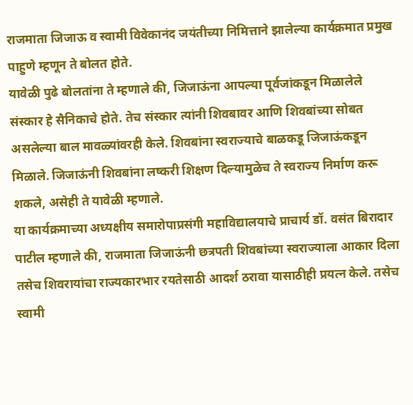राजमाता जिजाऊ व स्वामी विवेकानंद जयंतीच्या निमित्ताने झालेल्या कार्यक्रमात प्रमुख पाहुणे म्हणून ते बोलत होते.
यावेळी पुढे बोलतांना ते म्हणाले की, जिजाऊंना आपल्या पूर्वजांकडून मिळालेले संस्कार हे सैनिकाचे होते. तेच संस्कार त्यांनी शिवबावर आणि शिवबांच्या सोबत असलेल्या बाल मावळ्यांवरही केले. शिवबांना स्वराज्याचे बाळकडू जिजाऊंकडून मिळाले. जिजाऊंनी शिवबांना लष्करी शिक्षण दिल्यामुळेच ते स्वराज्य निर्माण करू शकले, असेही ते यावेळी म्हणाले.
या कार्यक्रमाच्या अध्यक्षीय समारोपाप्रसंगी महाविद्यालयाचे प्राचार्य डॉ. वसंत बिरादार पाटील म्हणाले की, राजमाता जिजाऊंनी छत्रपती शिवबांच्या स्वराज्याला आकार दिला तसेच शिवरायांचा राज्यकारभार रयतेसाठी आदर्श ठरावा यासाठीही प्रयत्न केले. तसेच स्वामी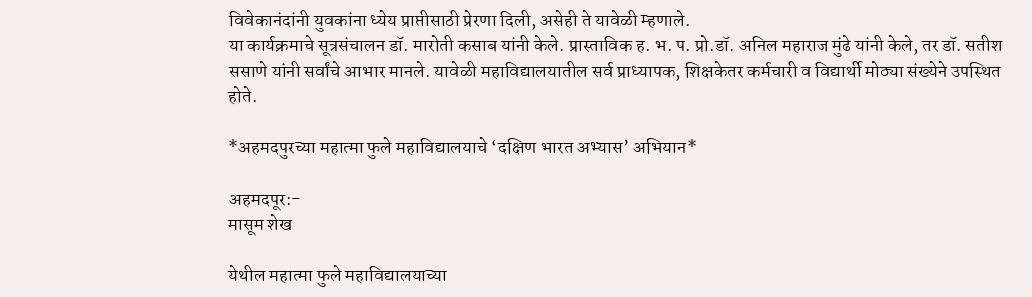विवेकानंदांनी युवकांना ध्येय प्राप्तीसाठी प्रेरणा दिली, असेही ते यावेळी म्हणाले.
या कार्यक्रमाचे सूत्रसंचालन डॉ. मारोती कसाब यांनी केले. प्रास्ताविक ह. भ. प. प्रो.डॉ. अनिल महाराज मुंढे यांनी केले, तर डॉ. सतीश ससाणे यांनी सर्वांचे आभार मानले. यावेळी महाविद्यालयातील सर्व प्राध्यापक, शिक्षकेतर कर्मचारी व विद्यार्थी मोठ्या संख्येने उपस्थित होते.

*अहमदपुरच्या महात्मा फुले महाविद्यालयाचे ‘दक्षिण भारत अभ्यास’ अभियान*

अहमदपूर:-
मासूम शेख

येथील महात्मा फुले महाविद्यालयाच्या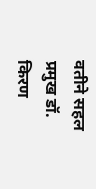वतीने सहल प्रमुख डॉ. किरण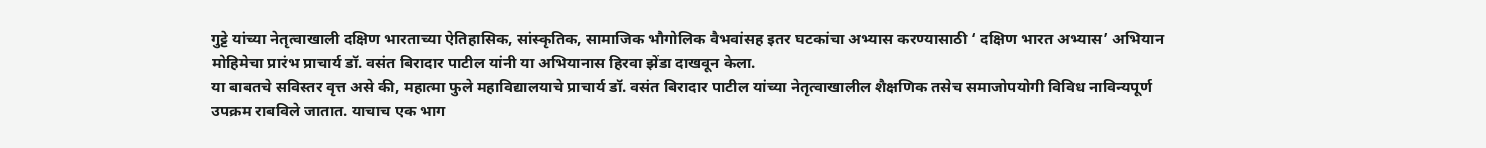गुट्टे यांच्या नेतृत्वाखाली दक्षिण भारताच्या ऐतिहासिक, सांस्कृतिक, सामाजिक भौगोलिक वैभवांसह इतर घटकांचा अभ्यास करण्यासाठी ‘ दक्षिण भारत अभ्यास’ अभियान मोहिमेचा प्रारंभ प्राचार्य डॉ. वसंत बिरादार पाटील यांनी या अभियानास हिरवा झेंडा दाखवून केला.
या बाबतचे सविस्तर वृत्त असे की, महात्मा फुले महाविद्यालयाचे प्राचार्य डॉ. वसंत बिरादार पाटील यांच्या नेतृत्वाखालील शैक्षणिक तसेच समाजोपयोगी विविध नाविन्यपूर्ण उपक्रम राबविले जातात. याचाच एक भाग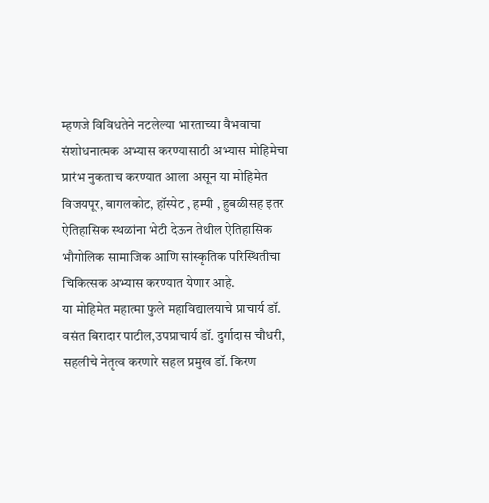म्हणजे विविधतेने नटलेल्या भारताच्या वैभवाचा संशोधनात्मक अभ्यास करण्यासाठी अभ्यास मोहिमेचा प्रारंभ नुकताच करण्यात आला असून या मोहिमेत विजयपूर, बागलकोट, हॉस्पेट , हम्पी , हुबळीसह इतर ऐतिहासिक स्थळांना भेटी देऊन तेथील ऐतिहासिक भौगोलिक सामाजिक आणि सांस्कृतिक परिस्थितीचा चिकित्सक अभ्यास करण्यात येणार आहे.
या मोहिमेत महात्मा फुले महाविद्यालयाचे प्राचार्य डॉ. वसंत बिरादार पाटील,उपप्राचार्य डॉ. दुर्गादास चौधरी, सहलीचे नेतृत्व करणारे सहल प्रमुख डॉ. किरण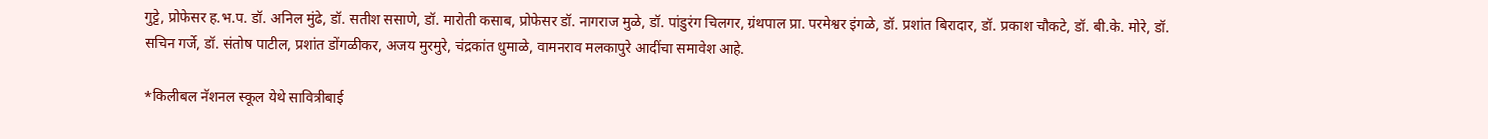गुट्टे, प्रोफेसर ह.भ.प. डॉ. अनिल मुंढे, डॉ. सतीश ससाणे, डॉ. मारोती कसाब, प्रोफेसर डॉ. नागराज मुळे, डॉ. पांडुरंग चिलगर, ग्रंथपाल प्रा. परमेश्वर इंगळे, डॉ. प्रशांत बिरादार, डॉ. प्रकाश चौकटे, डॉ. बी.के. मोरे, डॉ. सचिन गर्जे, डॉ. संतोष पाटील, प्रशांत डोंगळीकर, अजय मुरमुरे, चंद्रकांत धुमाळे, वामनराव मलकापुरे आदींचा समावेश आहे.

*किलीबल नॅशनल स्कूल येथे सावित्रीबाई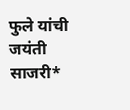फुले यांची जयंती साजरी*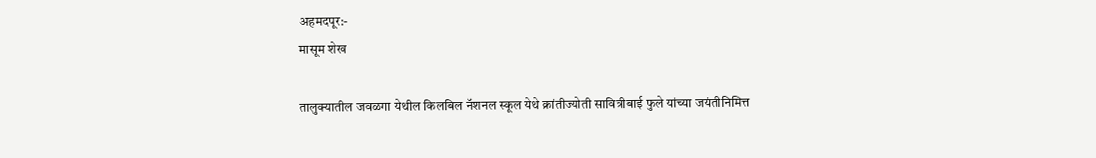अहमदपूर:-
मासूम शेख

तालुक्यातील जवळगा येथील किलबिल नॅशनल स्कूल येथे क्रांतीज्योती सावित्रीबाई फुले यांच्या जयंतीनिमित्त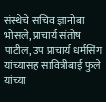संस्थेचे सचिव ज्ञानोबा भोसले, प्राचार्य संतोष पाटील, उप प्राचार्य धर्मसिंग यांच्यासह सावित्रीबाई फुले यांच्या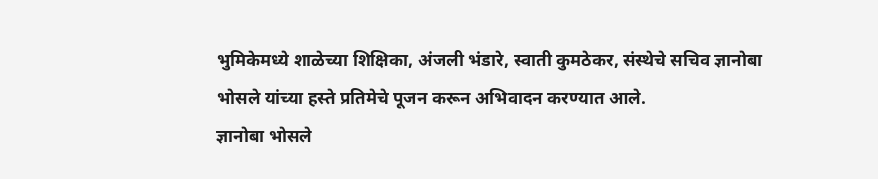भुमिकेमध्ये शाळेच्या शिक्षिका, अंजली भंडारे, स्वाती कुमठेकर, संस्थेचे सचिव ज्ञानोबा भोसले यांच्या हस्ते प्रतिमेचे पूजन करून अभिवादन करण्यात आले.
ज्ञानोबा भोसले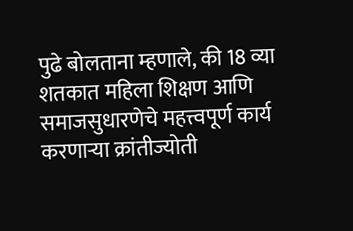पुढे बोलताना म्हणाले, की 18 व्या शतकात महिला शिक्षण आणि समाजसुधारणेचे महत्त्वपूर्ण कार्य करणाऱ्या क्रांतीज्योती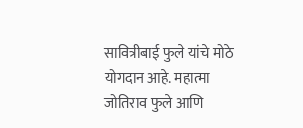सावित्रीबाई फुले यांचे मोठे योगदान आहे. महात्मा जोतिराव फुले आणि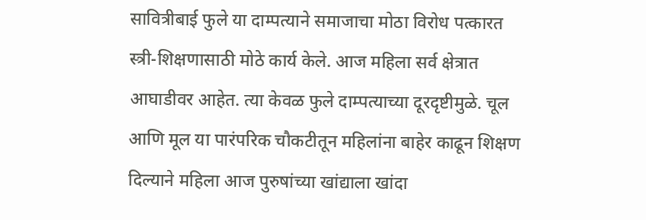सावित्रीबाई फुले या दाम्पत्याने समाजाचा मोठा विरोध पत्कारत स्त्री-शिक्षणासाठी मोठे कार्य केले. आज महिला सर्व क्षेत्रात आघाडीवर आहेत. त्या केवळ फुले दाम्पत्याच्या दूरदृष्टीमुळे. चूल आणि मूल या पारंपरिक चौकटीतून महिलांना बाहेर काढून शिक्षण दिल्याने महिला आज पुरुषांच्या खांद्याला खांदा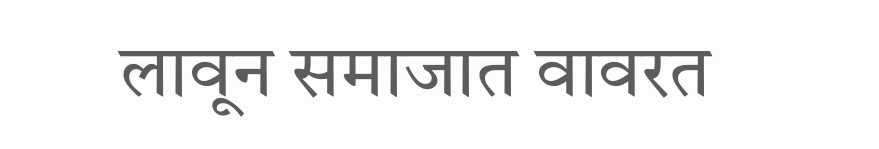लावून समाजात वावरत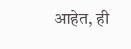आहेत, ही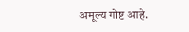अमूल्य गोष्ट आहे.